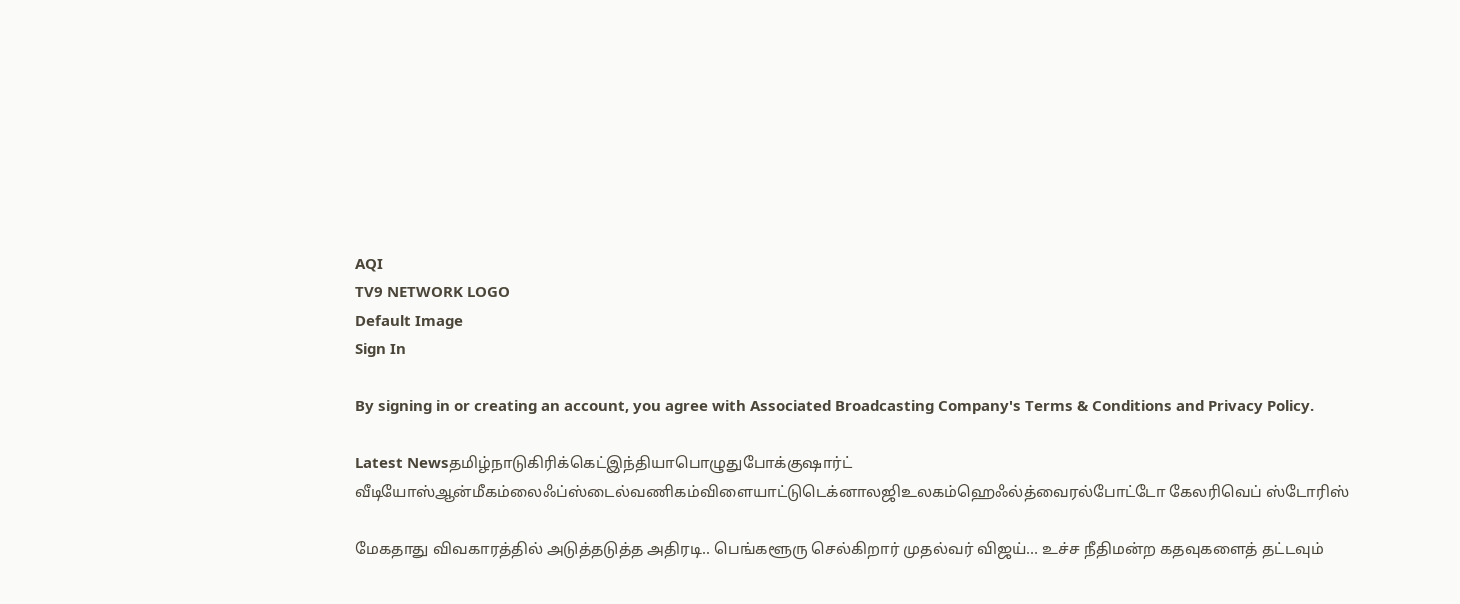AQI
TV9 NETWORK LOGO
Default Image
Sign In

By signing in or creating an account, you agree with Associated Broadcasting Company's Terms & Conditions and Privacy Policy.

Latest Newsதமிழ்நாடுகிரிக்கெட்இந்தியாபொழுதுபோக்குஷார்ட் வீடியோஸ்ஆன்மீகம்லைஃப்ஸ்டைல்வணிகம்விளையாட்டுடெக்னாலஜிஉலகம்ஹெஃல்த்வைரல்போட்டோ கேலரிவெப் ஸ்டோரிஸ்

மேகதாது விவகாரத்தில் அடுத்தடுத்த அதிரடி.. பெங்களூரு செல்கிறார் முதல்வர் விஜய்… உச்ச நீதிமன்ற கதவுகளைத் தட்டவும்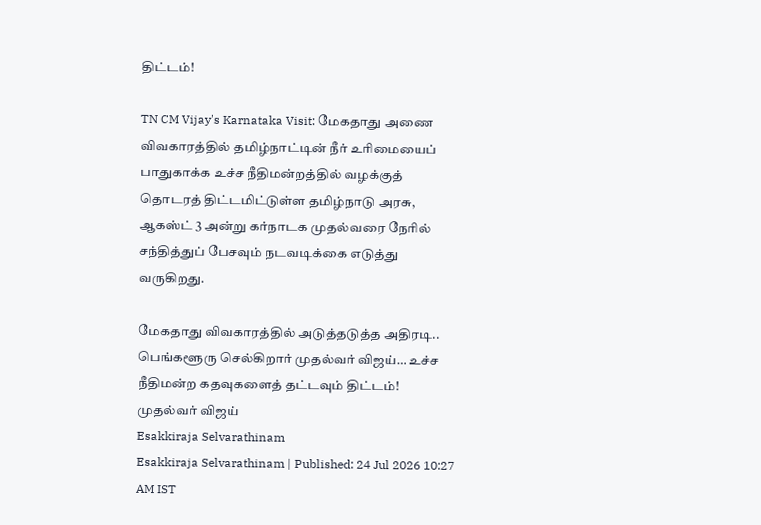திட்டம்!

TN CM Vijay's Karnataka Visit: மேகதாது அணை விவகாரத்தில் தமிழ்நாட்டின் நீர் உரிமையைப் பாதுகாக்க உச்ச நீதிமன்றத்தில் வழக்குத் தொடரத் திட்டமிட்டுள்ள தமிழ்நாடு அரசு, ஆகஸ்ட் 3 அன்று கர்நாடக முதல்வரை நேரில் சந்தித்துப் பேசவும் நடவடிக்கை எடுத்து வருகிறது.

மேகதாது விவகாரத்தில் அடுத்தடுத்த அதிரடி.. பெங்களூரு செல்கிறார் முதல்வர் விஜய்… உச்ச நீதிமன்ற கதவுகளைத் தட்டவும் திட்டம்!
முதல்வர் விஜய்
Esakkiraja Selvarathinam
Esakkiraja Selvarathinam | Published: 24 Jul 2026 10:27 AM IST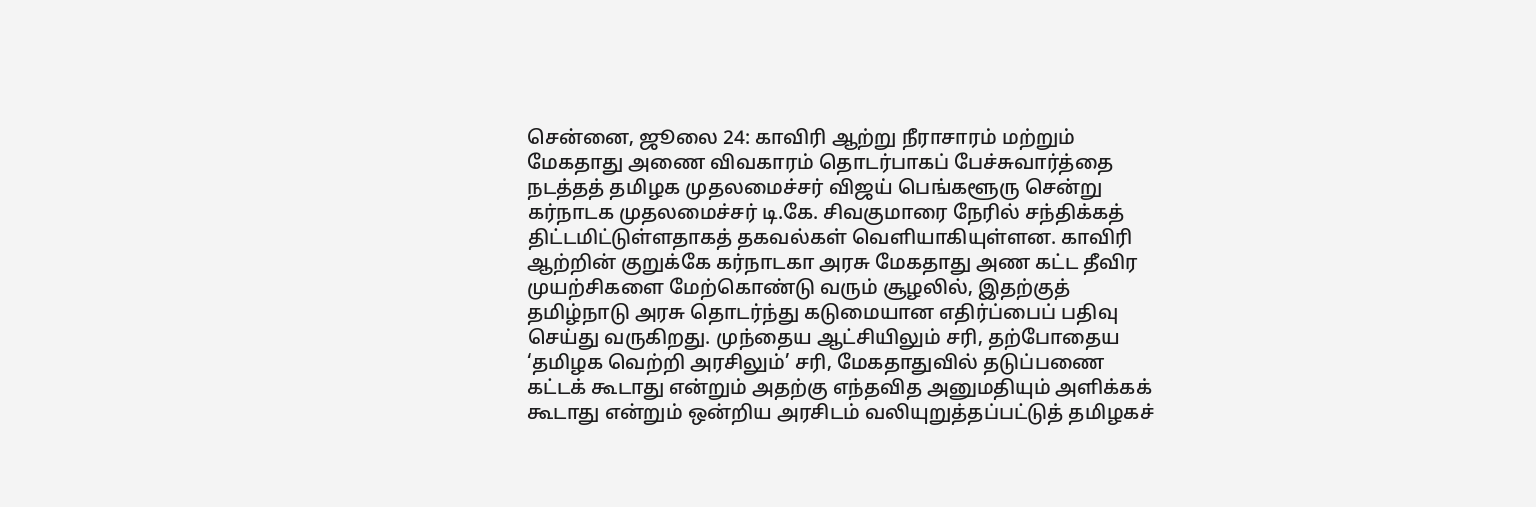சென்னை, ஜூலை 24: காவிரி ஆற்று நீராசாரம் மற்றும் மேகதாது அணை விவகாரம் தொடர்பாகப் பேச்சுவார்த்தை நடத்தத் தமிழக முதலமைச்சர் விஜய் பெங்களூரு சென்று கர்நாடக முதலமைச்சர் டி.கே. சிவகுமாரை நேரில் சந்திக்கத் திட்டமிட்டுள்ளதாகத் தகவல்கள் வெளியாகியுள்ளன. காவிரி ஆற்றின் குறுக்கே கர்நாடகா அரசு மேகதாது அண கட்ட தீவிர முயற்சிகளை மேற்கொண்டு வரும் சூழலில், இதற்குத் தமிழ்நாடு அரசு தொடர்ந்து கடுமையான எதிர்ப்பைப் பதிவு செய்து வருகிறது. முந்தைய ஆட்சியிலும் சரி, தற்போதைய ‘தமிழக வெற்றி அரசிலும்’ சரி, மேகதாதுவில் தடுப்பணை கட்டக் கூடாது என்றும் அதற்கு எந்தவித அனுமதியும் அளிக்கக் கூடாது என்றும் ஒன்றிய அரசிடம் வலியுறுத்தப்பட்டுத் தமிழகச்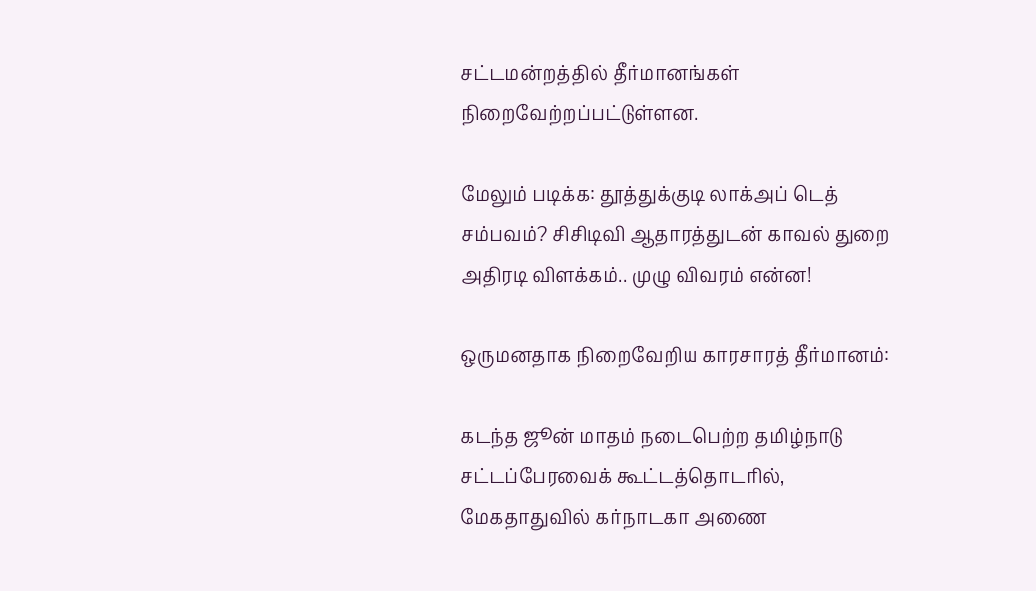சட்டமன்றத்தில் தீர்மானங்கள் நிறைவேற்றப்பட்டுள்ளன.

மேலும் படிக்க: தூத்துக்குடி லாக்அப் டெத் சம்பவம்? சிசிடிவி ஆதாரத்துடன் காவல் துறை அதிரடி விளக்கம்.. முழு விவரம் என்ன!

ஒருமனதாக நிறைவேறிய காரசாரத் தீர்மானம்:

கடந்த ஜூன் மாதம் நடைபெற்ற தமிழ்நாடு சட்டப்பேரவைக் கூட்டத்தொடரில், மேகதாதுவில் கர்நாடகா அணை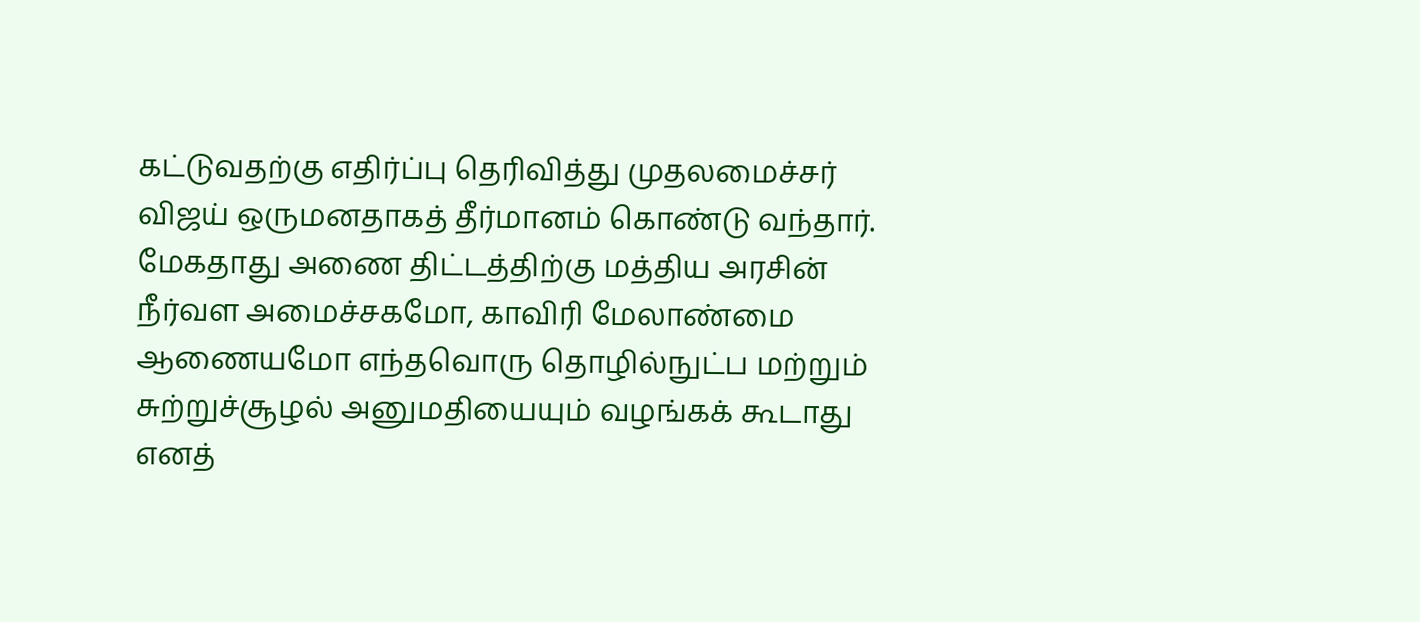கட்டுவதற்கு எதிர்ப்பு தெரிவித்து முதலமைச்சர் விஜய் ஒருமனதாகத் தீர்மானம் கொண்டு வந்தார். மேகதாது அணை திட்டத்திற்கு மத்திய அரசின் நீர்வள அமைச்சகமோ, காவிரி மேலாண்மை ஆணையமோ எந்தவொரு தொழில்நுட்ப மற்றும் சுற்றுச்சூழல் அனுமதியையும் வழங்கக் கூடாது எனத்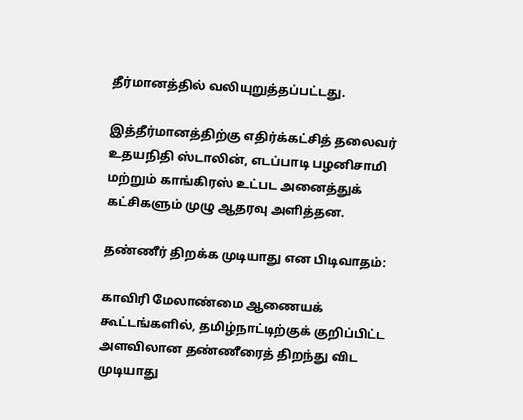தீர்மானத்தில் வலியுறுத்தப்பட்டது.

இத்தீர்மானத்திற்கு எதிர்க்கட்சித் தலைவர் உதயநிதி ஸ்டாலின், எடப்பாடி பழனிசாமி மற்றும் காங்கிரஸ் உட்பட அனைத்துக் கட்சிகளும் முழு ஆதரவு அளித்தன.

தண்ணீர் திறக்க முடியாது என பிடிவாதம்:

காவிரி மேலாண்மை ஆணையக் கூட்டங்களில், தமிழ்நாட்டிற்குக் குறிப்பிட்ட அளவிலான தண்ணீரைத் திறந்து விட முடியாது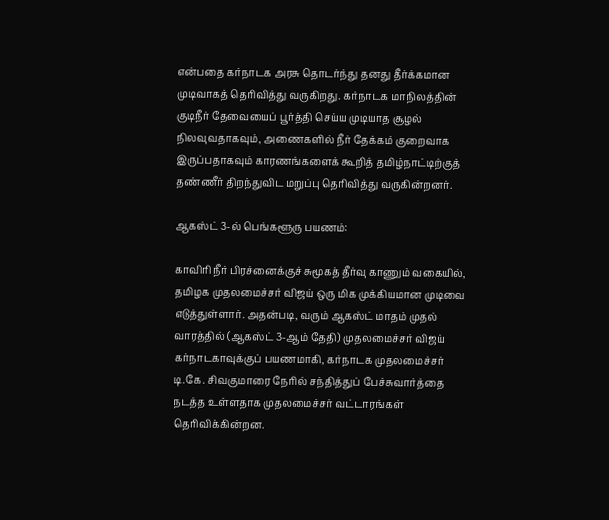என்பதை கர்நாடக அரசு தொடர்ந்து தனது தீர்க்கமான முடிவாகத் தெரிவித்து வருகிறது. கர்நாடக மாநிலத்தின் குடிநீர் தேவையைப் பூர்த்தி செய்ய முடியாத சூழல் நிலவுவதாகவும், அணைகளில் நீர் தேக்கம் குறைவாக இருப்பதாகவும் காரணங்களைக் கூறித் தமிழ்நாட்டிற்குத் தண்ணீர் திறந்துவிட மறுப்பு தெரிவித்து வருகின்றனர்.

ஆகஸ்ட் 3-ல் பெங்களூரு பயணம்:

காவிரி நீர் பிரச்னைக்குச் சுமூகத் தீர்வு காணும் வகையில், தமிழக முதலமைச்சர் விஜய் ஒரு மிக முக்கியமான முடிவை எடுத்துள்ளார். அதன்படி, வரும் ஆகஸ்ட் மாதம் முதல் வாரத்தில் (ஆகஸ்ட் 3-ஆம் தேதி) முதலமைச்சர் விஜய் கர்நாடகாவுக்குப் பயணமாகி, கர்நாடக முதலமைச்சர் டி.கே. சிவகுமாரை நேரில் சந்தித்துப் பேச்சுவார்த்தை நடத்த உள்ளதாக முதலமைச்சர் வட்டாரங்கள் தெரிவிக்கின்றன.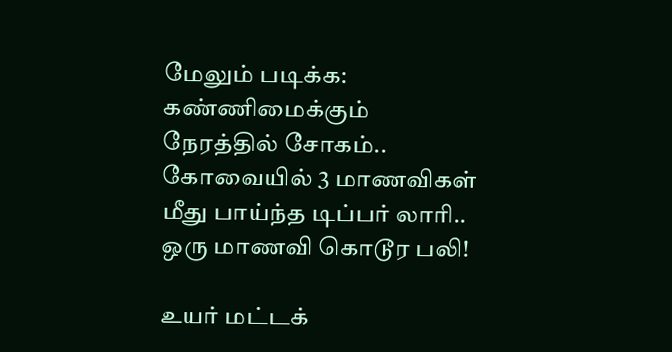மேலும் படிக்க: கண்ணிமைக்கும் நேரத்தில் சோகம்.. கோவையில் 3 மாணவிகள் மீது பாய்ந்த டிப்பர் லாரி.. ஒரு மாணவி கொடூர பலி!

உயர் மட்டக்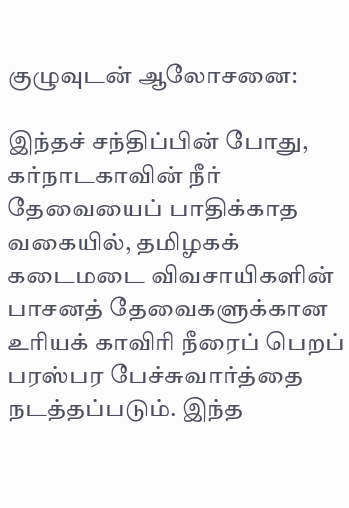குழுவுடன் ஆலோசனை:

இந்தச் சந்திப்பின் போது, கர்நாடகாவின் நீர் தேவையைப் பாதிக்காத வகையில், தமிழகக் கடைமடை விவசாயிகளின் பாசனத் தேவைகளுக்கான உரியக் காவிரி நீரைப் பெறப் பரஸ்பர பேச்சுவார்த்தை நடத்தப்படும். இந்த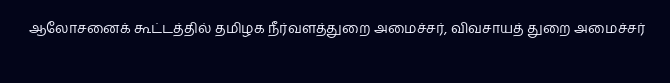ஆலோசனைக் கூட்டத்தில் தமிழக நீர்வளத்துறை அமைச்சர், விவசாயத் துறை அமைச்சர்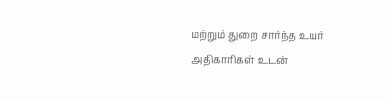மற்றும் துறை சார்ந்த உயர் அதிகாரிகள் உடன்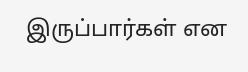இருப்பார்கள் என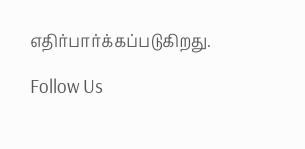எதிர்பார்க்கப்படுகிறது.

Follow Us